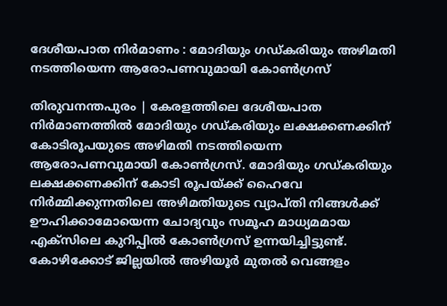ദേശീയപാത നിര്‍മാണം : മോദിയും ഗഡ്കരിയും അഴിമതി നടത്തിയെന്ന ആരോപണവുമായി കോണ്‍ഗ്രസ്

തിരുവനന്തപുരം | കേരളത്തിലെ ദേശീയപാത നിര്‍മാണത്തില്‍ മോദിയും ഗഡ്കരിയും ലക്ഷക്കണക്കിന് കോടിരൂപയുടെ അഴിമതി നടത്തിയെന്ന ആരോപണവുമായി കോണ്‍ഗ്രസ്. മോദിയും ഗഡ്കരിയും ലക്ഷക്കണക്കിന് കോടി രൂപയ്ക്ക് ഹൈവേ നിര്‍മ്മിക്കുന്നതിലെ അഴിമതിയുടെ വ്യാപ്തി നിങ്ങള്‍ക്ക് ഊഹിക്കാമോയെന്ന ചോദ്യവും സമൂഹ മാധ്യമമായ എക്‌സിലെ കുറിപ്പില്‍ കോണ്‍ഗ്രസ് ഉന്നയിച്ചിട്ടുണ്ട്. കോഴിക്കോട് ജില്ലയില്‍ അഴിയൂര്‍ മുതല്‍ വെങ്ങളം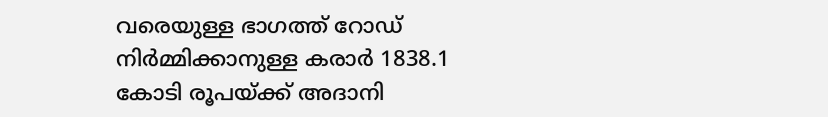വരെയുള്ള ഭാഗത്ത് റോഡ് നിര്‍മ്മിക്കാനുള്ള കരാര്‍ 1838.1 കോടി രൂപയ്ക്ക് അദാനി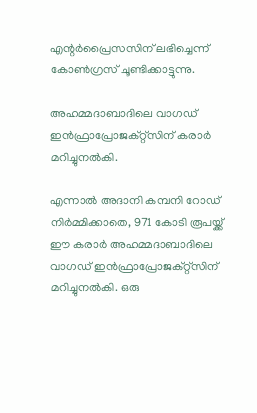എന്റര്‍പ്രൈസസിന് ലഭിച്ചെന്ന് കോണ്‍ഗ്രസ് ചൂണ്ടിക്കാട്ടുന്നു.

അഹമ്മദാബാദിലെ വാഗഡ് ഇന്‍ഫ്രാപ്രോജക്റ്റ്‌സിന് കരാർ മറിച്ചുനല്‍കി.

എന്നാല്‍ അദാനി കമ്പനി റോഡ് നിര്‍മ്മിക്കാതെ, 971 കോടി രൂപയ്ക്ക് ഈ കരാര്‍ അഹമ്മദാബാദിലെ വാഗഡ് ഇന്‍ഫ്രാപ്രോജക്റ്റ്‌സിന് മറിച്ചുനല്‍കി. ഒരു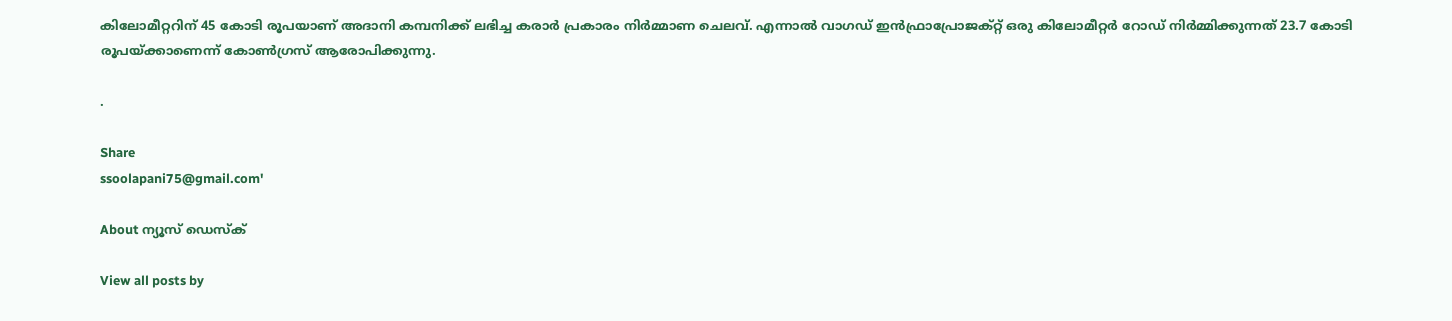കിലോമീറ്ററിന് 45 കോടി രൂപയാണ് അദാനി കമ്പനിക്ക് ലഭിച്ച കരാര്‍ പ്രകാരം നിര്‍മ്മാണ ചെലവ്. എന്നാല്‍ വാഗഡ് ഇന്‍ഫ്രാപ്രോജക്റ്റ് ഒരു കിലോമീറ്റര്‍ റോഡ് നിര്‍മ്മിക്കുന്നത് 23.7 കോടി രൂപയ്ക്കാണെന്ന് കോണ്‍ഗ്രസ് ആരോപിക്കുന്നു.

.

Share
ssoolapani75@gmail.com'

About ന്യൂസ് ഡെസ്ക്

View all posts by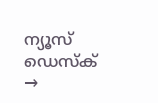ന്യൂസ് ഡെസ്ക് →